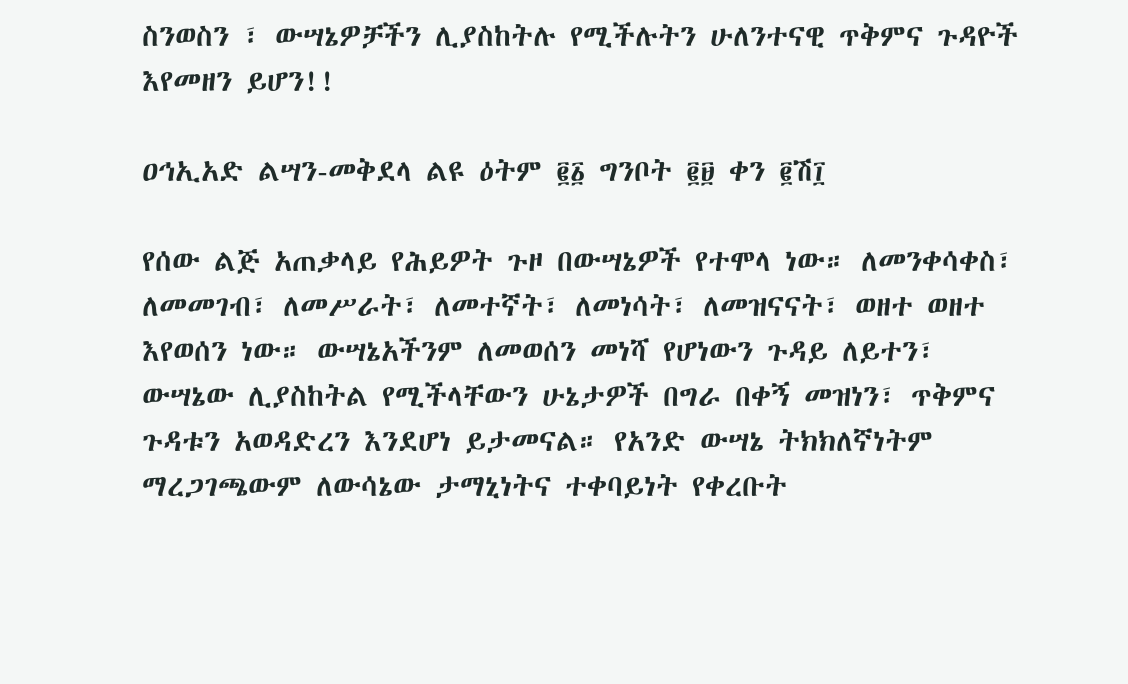ስንወስን ፣ ውሣኔዎቻችን ሊያስከትሉ የሚችሉትን ሁለንተናዊ ጥቅምና ጉዳዮች እየመዘን ይሆን!!

ዐኅኢአድ ልሣን-መቅደላ ልዩ ዕትም ፪፩ ግንቦት ፪፱ ቀን ፪ሽ፲

የሰው ልጅ አጠቃላይ የሕይዎት ጉዞ በውሣኔዎች የተሞላ ነው። ለመንቀሳቀስ፣ ለመመገብ፣ ለመሥራት፣ ለመተኛት፣ ለመነሳት፣ ለመዝናናት፣ ወዘተ ወዘተ እየወሰን ነው። ውሣኔአችንም ለመወሰን መነሻ የሆነውን ጉዳይ ለይተን፣ ውሣኔው ሊያስከትል የሚችላቸውን ሁኔታዎች በግራ በቀኝ መዝነን፣ ጥቅምና ጉዳቱን አወዳድረን እንደሆነ ይታመናል። የአንድ ውሣኔ ትክክለኛነትም ማረጋገጫውም ለውሳኔው ታማኒነትና ተቀባይነት የቀረቡት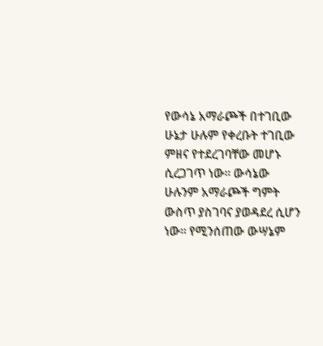የውሳኔ አማራጮች በተገቢው ሁኔታ ሁሉም የቀረቡት ተገቢው ምዘና የተደረገባቸው መሆኑ ሲረጋገጥ ነው። ውሳኔው ሁሉንም አማራጮች ግምት ውስጥ ያስገባና ያወዳደረ ሲሆን ነው። የሚንሰጠው ውሣኔም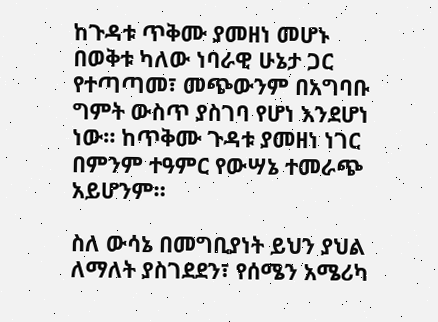ከጉዳቱ ጥቅሙ ያመዘነ መሆኑ በወቅቱ ካለው ነባራዊ ሁኔታ ጋር የተጣጣመ፣ መጭውንም በአግባቡ ግምት ውስጥ ያስገባ የሆነ እንደሆነ ነው። ከጥቅሙ ጉዳቱ ያመዘነ ነገር በምንም ተዓምር የውሣኔ ተመራጭ አይሆንም።

ስለ ውሳኔ በመግቢያነት ይህን ያህል ለማለት ያስገደደን፣ የሰሜን አሜሪካ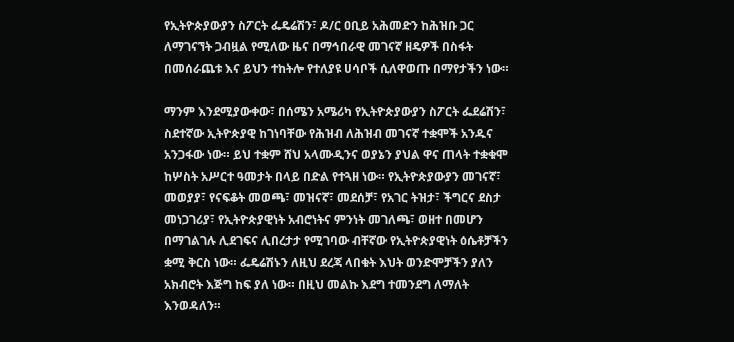የኢትዮጵያውያን ስፖርት ፌዴሬሽን፣ ዶ/ር ዐቢይ አሕመድን ከሕዝቡ ጋር ለማገናኘት ጋብዟል የሚለው ዜና በማኅበራዊ መገናኛ ዘዴዎች በስፋት በመሰራጨቱ እና ይህን ተከትሎ የተለያዩ ሀሳቦች ሲለዋወጡ በማየታችን ነው።

ማንም እንደሚያውቀው፣ በሰሜን አሜሪካ የኢትዮጵያውያን ስፖርት ፌደሬሽን፣ ስደተኛው ኢትዮጵያዊ ከገነባቸው የሕዝብ ለሕዝብ መገናኛ ተቋሞች አንዱና አንጋፋው ነው። ይህ ተቋም ሸህ አላሙዲንና ወያኔን ያህል ዋና ጠላት ተቋቁሞ ከሦስት አሥርተ ዓመታት በላይ በድል የተጓዘ ነው። የኢትዮጵያውያን መገናኛ፣ መወያያ፣ የናፍቆት መወጫ፣ መዝናኛ፣ መደሰቻ፣ የአገር ትዝታ፣ ችግርና ደስታ መነጋገሪያ፣ የኢትዮጵያዊነት አብሮነትና ምንነት መገለጫ፣ ወዘተ በመሆን በማገልገሉ ሊደገፍና ሊበረታታ የሚገባው ብቸኛው የኢትዮጵያዊነት ዕሴቶቻችን ቋሚ ቅርስ ነው። ፌዴሬሽኑን ለዚህ ደረጃ ላበቁት እህት ወንድሞቻችን ያለን አክብሮት እጅግ ከፍ ያለ ነው። በዚህ መልኩ እደግ ተመንደግ ለማለት እንወዳለን።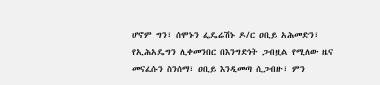ሆኖም ግን፣ ሰሞኑን ፌዴሬሽኑ ዶ/ር ዐቢይ አሕመድን፣ የኢሕአዴግን ሊቀመንበር በእንግድነት ጋብዟል የሚለው ዜና መናፈሱን ስንሰማ፣ ዐቢይ እንዲመጣ ሲጋብዙ፣ ምን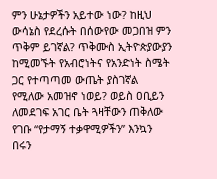ምን ሁኔታዎችን አይተው ነው? ከዚህ ውሳኔስ የደረሱት በሰውየው መጋበዝ ምን ጥቅም ይገኛል? ጥቅሙስ ኢትዮጵያውያን ከሚመኙት የአብሮነትና የአንድነት ስሜት ጋር የተጣጣመ ውጤት ያስገኛል የሚለው አመዝኖ ነወይ? ወይስ ዐቢይን ለመደገፍ አገር ቤት ጓዛቸውን ጠቅለው የገቡ “የታማኝ ተቃዋሚዎችን” እንኳን በሩን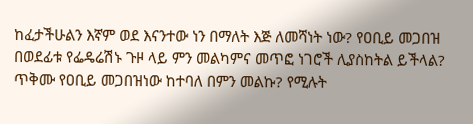ከፈታችሁልን እኛም ወደ እናንተው ነን በማለት እጅ ለመሻነት ነው? የዐቢይ መጋበዝ በወደፊቱ የፌዴሬሽኑ ጉዞ ላይ ምን መልካምና መጥፎ ነገሮች ሊያስከትል ይችላል? ጥቅሙ የዐቢይ መጋበዝነው ከተባለ በምን መልኩ? የሚሉት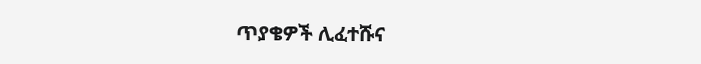ጥያቄዎች ሊፈተሹና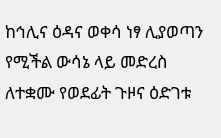ከኅሊና ዕዳና ወቀሳ ነፃ ሊያወጣን የሚችል ውሳኔ ላይ መድረስ ለተቋሙ የወደፊት ጉዞና ዕድገቱ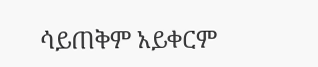ሳይጠቅም አይቀርም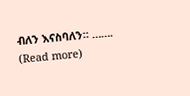ብለን እናስባለን። ……. (Read more)